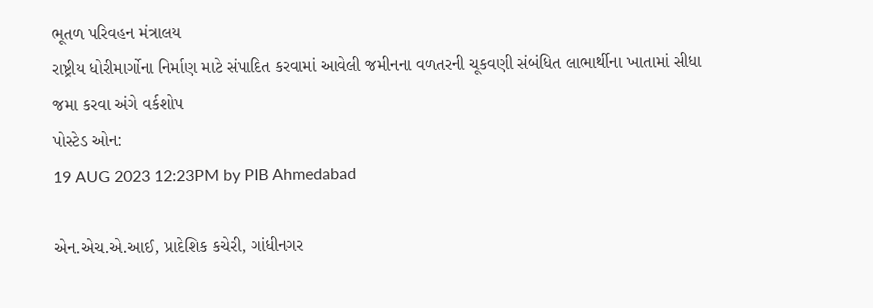ભૂતળ પરિવહન મંત્રાલય
રાષ્ટ્રીય ધોરીમાર્ગોના નિર્માણ માટે સંપાદિત કરવામાં આવેલી જમીનના વળતરની ચૂકવણી સંબંધિત લાભાર્થીના ખાતામાં સીધા જમા કરવા અંગે વર્કશોપ
પોસ્ટેડ ઓન:
19 AUG 2023 12:23PM by PIB Ahmedabad

એન.એચ.એ.આઈ, પ્રાદેશિક કચેરી, ગાંધીનગર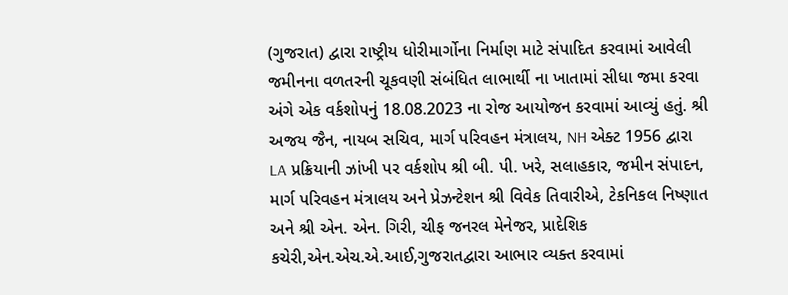(ગુજરાત) દ્વારા રાષ્ટ્રીય ધોરીમાર્ગોના નિર્માણ માટે સંપાદિત કરવામાં આવેલી જમીનના વળતરની ચૂકવણી સંબંધિત લાભાર્થી ના ખાતામાં સીધા જમા કરવા અંગે એક વર્કશોપનું 18.08.2023 ના રોજ આયોજન કરવામાં આવ્યું હતું. શ્રી અજય જૈન, નાયબ સચિવ, માર્ગ પરિવહન મંત્રાલય, NH એક્ટ 1956 દ્વારા LA પ્રક્રિયાની ઝાંખી પર વર્કશોપ શ્રી બી. પી. ખરે, સલાહકાર, જમીન સંપાદન, માર્ગ પરિવહન મંત્રાલય અને પ્રેઝન્ટેશન શ્રી વિવેક તિવારીએ, ટેકનિકલ નિષ્ણાત અને શ્રી એન. એન. ગિરી, ચીફ જનરલ મેનેજર, પ્રાદેશિક કચેરી,એન.એચ.એ.આઈ,ગુજરાતદ્વારા આભાર વ્યક્ત કરવામાં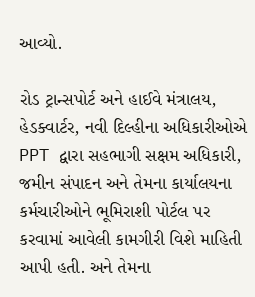આવ્યો.

રોડ ટ્રાન્સપોર્ટ અને હાઈવે મંત્રાલય, હેડક્વાર્ટર, નવી દિલ્હીના અધિકારીઓએ PPT દ્વારા સહભાગી સક્ષમ અધિકારી, જમીન સંપાદન અને તેમના કાર્યાલયના કર્મચારીઓને ભૂમિરાશી પોર્ટલ પર કરવામાં આવેલી કામગીરી વિશે માહિતી આપી હતી. અને તેમના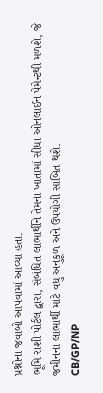પ્રશ્નોના જવાબો આપવામાં આવ્યા હતા.
ભૂમિ રાશી પોર્ટલ દ્વારા, સંબંધિત લાભાર્થીને તેમના ખાતામાં સીધા ઓનલાઈન પેમેન્ટથી મળશે, જે જમીનના લાભાર્થી માટે વધુ અનુકૂળ અને ઉપયોગી સાબિત થશે.
CB/GP/NP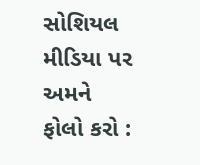સોશિયલ મીડિયા પર અમને ફોલો કરો :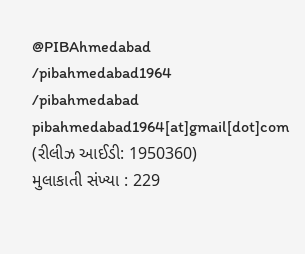@PIBAhmedabad
/pibahmedabad1964
/pibahmedabad
pibahmedabad1964[at]gmail[dot]com
(રીલીઝ આઈડી: 1950360)
મુલાકાતી સંખ્યા : 229